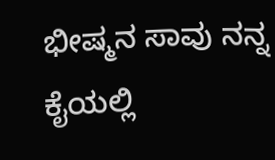ಭೀಷ್ಮನ ಸಾವು ನನ್ನ ಕೈಯಲ್ಲಿ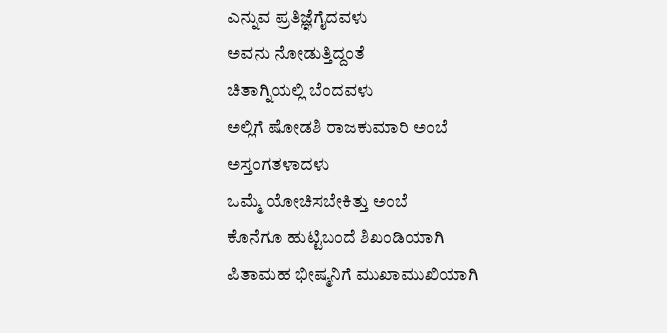ಎನ್ನುವ ಪ್ರತಿಜ್ಞೆಗೈದವಳು
ಅವನು ನೋಡುತ್ತಿದ್ದಂತೆ
ಚಿತಾಗ್ನಿಯಲ್ಲಿ ಬೆಂದವಳು
ಅಲ್ಲಿಗೆ ಷೋಡಶಿ ರಾಜಕುಮಾರಿ ಅಂಬೆ
ಅಸ್ತಂಗತಳಾದಳು
ಒಮ್ಮೆ ಯೋಚಿಸಬೇಕಿತ್ತು ಅಂಬೆ
ಕೊನೆಗೂ ಹುಟ್ಟಿಬಂದೆ ಶಿಖಂಡಿಯಾಗಿ
ಪಿತಾಮಹ ಭೀಷ್ಮನಿಗೆ ಮುಖಾಮುಖಿಯಾಗಿ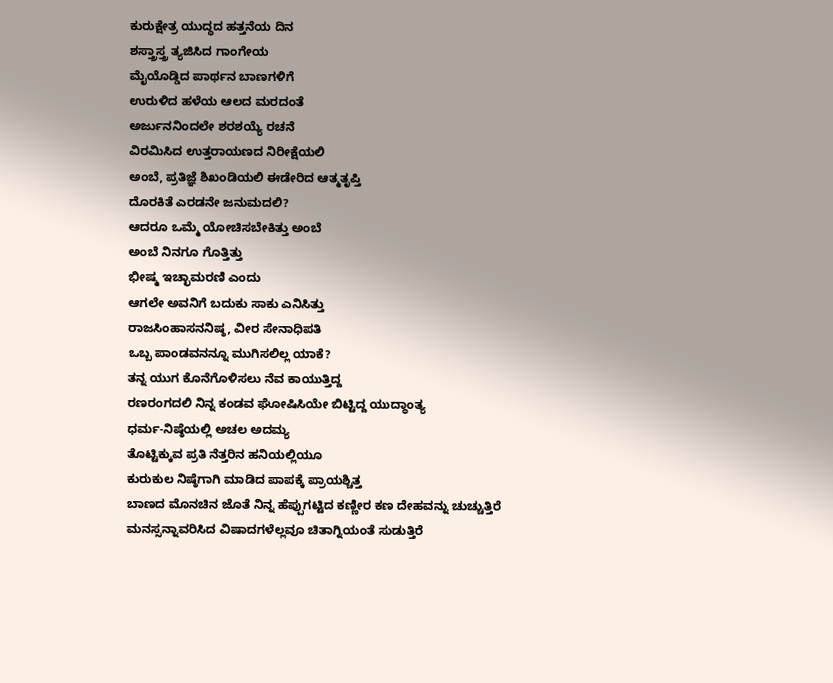ಕುರುಕ್ಷೇತ್ರ ಯುದ್ಧದ ಹತ್ತನೆಯ ದಿನ
ಶಸ್ತ್ರಾಸ್ತ್ರ ತ್ಯಜಿಸಿದ ಗಾಂಗೇಯ
ಮೈಯೊಡ್ಡಿದ ಪಾರ್ಥನ ಬಾಣಗಳಿಗೆ
ಉರುಳಿದ ಹಳೆಯ ಆಲದ ಮರದಂತೆ
ಅರ್ಜುನನಿಂದಲೇ ಶರಶಯ್ಯೆ ರಚನೆ
ವಿರಮಿಸಿದ ಉತ್ತರಾಯಣದ ನಿರೀಕ್ಷೆಯಲಿ
ಅಂಬೆ, ಪ್ರತಿಜ್ಞೆ ಶಿಖಂಡಿಯಲಿ ಈಡೇರಿದ ಆತ್ಮತೃಪ್ತಿ
ದೊರಕಿತೆ ಎರಡನೇ ಜನುಮದಲಿ?
ಆದರೂ ಒಮ್ಮೆ ಯೋಚಿಸಬೇಕಿತ್ತು ಅಂಬೆ
ಅಂಬೆ ನಿನಗೂ ಗೊತ್ತಿತ್ತು
ಭೀಷ್ಮ ಇಚ್ಛಾಮರಣಿ ಎಂದು
ಆಗಲೇ ಅವನಿಗೆ ಬದುಕು ಸಾಕು ಎನಿಸಿತ್ತು
ರಾಜಸಿಂಹಾಸನನಿಷ್ಠ, ವೀರ ಸೇನಾಧಿಪತಿ
ಒಬ್ಬ ಪಾಂಡವನನ್ನೂ ಮುಗಿಸಲಿಲ್ಲ ಯಾಕೆ?
ತನ್ನ ಯುಗ ಕೊನೆಗೊಳಿಸಲು ನೆವ ಕಾಯುತ್ತಿದ್ದ
ರಣರಂಗದಲಿ ನಿನ್ನ ಕಂಡವ ಘೋಷಿಸಿಯೇ ಬಿಟ್ಟಿದ್ದ ಯುದ್ಧಾಂತ್ಯ
ಧರ್ಮ-ನಿಷ್ಠೆಯಲ್ಲಿ ಅಚಲ ಅದಮ್ಯ
ತೊಟ್ಟಿಕ್ಕುವ ಪ್ರತಿ ನೆತ್ತರಿನ ಹನಿಯಲ್ಲಿಯೂ
ಕುರುಕುಲ ನಿಷ್ಠೆಗಾಗಿ ಮಾಡಿದ ಪಾಪಕ್ಕೆ ಪ್ರಾಯಶ್ಚಿತ್ತ
ಬಾಣದ ಮೊನಚಿನ ಜೊತೆ ನಿನ್ನ ಹೆಪ್ಪುಗಟ್ಟಿದ ಕಣ್ಣೀರ ಕಣ ದೇಹವನ್ನು ಚುಚ್ಚುತ್ತಿರೆ
ಮನಸ್ಸನ್ನಾವರಿಸಿದ ವಿಷಾದಗಳೆಲ್ಲವೂ ಚಿತಾಗ್ನಿಯಂತೆ ಸುಡುತ್ತಿರೆ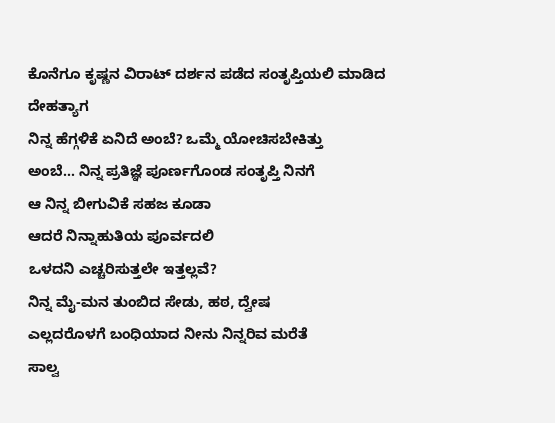ಕೊನೆಗೂ ಕೃಷ್ಣನ ವಿರಾಟ್ ದರ್ಶನ ಪಡೆದ ಸಂತೃಪ್ತಿಯಲಿ ಮಾಡಿದ ದೇಹತ್ಯಾಗ
ನಿನ್ನ ಹೆಗ್ಗಳಿಕೆ ಏನಿದೆ ಅಂಬೆ? ಒಮ್ಮೆ ಯೋಚಿಸಬೇಕಿತ್ತು
ಅಂಬೆ… ನಿನ್ನ ಪ್ರತಿಜ್ಞೆ ಪೂರ್ಣಗೊಂಡ ಸಂತೃಪ್ತಿ ನಿನಗೆ
ಆ ನಿನ್ನ ಬೀಗುವಿಕೆ ಸಹಜ ಕೂಡಾ
ಆದರೆ ನಿನ್ನಾಹುತಿಯ ಪೂರ್ವದಲಿ
ಒಳದನಿ ಎಚ್ಚರಿಸುತ್ತಲೇ ಇತ್ತಲ್ಲವೆ?
ನಿನ್ನ ಮೈ-ಮನ ತುಂಬಿದ ಸೇಡು, ಹಠ, ದ್ವೇಷ
ಎಲ್ಲದರೊಳಗೆ ಬಂಧಿಯಾದ ನೀನು ನಿನ್ನರಿವ ಮರೆತೆ
ಸಾಲ್ವ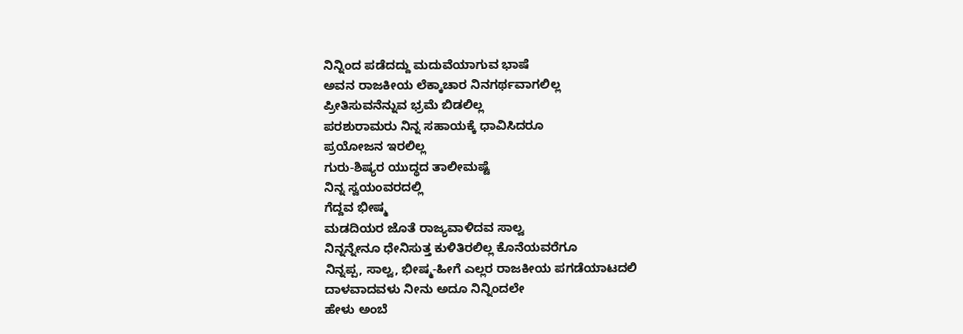ನಿನ್ನಿಂದ ಪಡೆದದ್ದು ಮದುವೆಯಾಗುವ ಭಾಷೆ
ಅವನ ರಾಜಕೀಯ ಲೆಕ್ಕಾಚಾರ ನಿನಗರ್ಥವಾಗಲಿಲ್ಲ
ಪ್ರೀತಿಸುವನೆನ್ನುವ ಭ್ರಮೆ ಬಿಡಲಿಲ್ಲ
ಪರಶುರಾಮರು ನಿನ್ನ ಸಹಾಯಕ್ಕೆ ಧಾವಿಸಿದರೂ
ಪ್ರಯೋಜನ ಇರಲಿಲ್ಲ
ಗುರು-ಶಿಷ್ಯರ ಯುದ್ಧದ ತಾಲೀಮಷ್ಟೆ
ನಿನ್ನ ಸ್ವಯಂವರದಲ್ಲಿ
ಗೆದ್ದವ ಭೀಷ್ಮ
ಮಡದಿಯರ ಜೊತೆ ರಾಜ್ಯವಾಳಿದವ ಸಾಲ್ವ
ನಿನ್ನನ್ನೇನೂ ಧೇನಿಸುತ್ತ ಕುಳಿತಿರಲಿಲ್ಲ ಕೊನೆಯವರೆಗೂ
ನಿನ್ನಪ್ಪ, ಸಾಲ್ವ, ಭೀಷ್ಮ-ಹೀಗೆ ಎಲ್ಲರ ರಾಜಕೀಯ ಪಗಡೆಯಾಟದಲಿ
ದಾಳವಾದವಳು ನೀನು ಅದೂ ನಿನ್ನಿಂದಲೇ
ಹೇಳು ಅಂಬೆ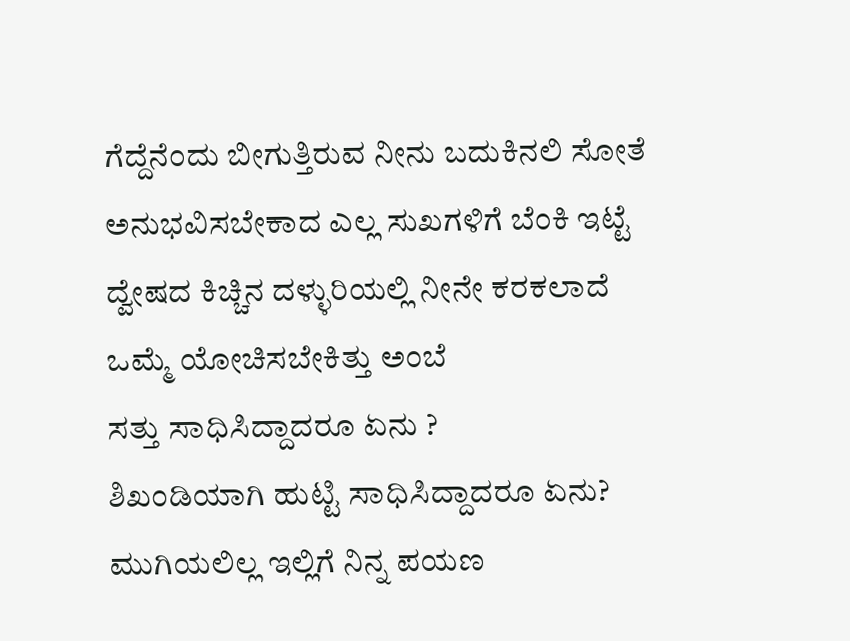ಗೆದ್ದೆನೆಂದು ಬೀಗುತ್ತಿರುವ ನೀನು ಬದುಕಿನಲಿ ಸೋತೆ
ಅನುಭವಿಸಬೇಕಾದ ಎಲ್ಲ ಸುಖಗಳಿಗೆ ಬೆಂಕಿ ಇಟ್ಟೆ
ದ್ವೇಷದ ಕಿಚ್ಚಿನ ದಳ್ಳುರಿಯಲ್ಲಿ ನೀನೇ ಕರಕಲಾದೆ
ಒಮ್ಮೆ ಯೋಚಿಸಬೇಕಿತ್ತು ಅಂಬೆ
ಸತ್ತು ಸಾಧಿಸಿದ್ದಾದರೂ ಏನು ?
ಶಿಖಂಡಿಯಾಗಿ ಹುಟ್ಟಿ ಸಾಧಿಸಿದ್ದಾದರೂ ಏನು?
ಮುಗಿಯಲಿಲ್ಲ ಇಲ್ಲಿಗೆ ನಿನ್ನ ಪಯಣ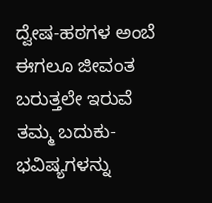ದ್ವೇಷ-ಹಠಗಳ ಅಂಬೆ ಈಗಲೂ ಜೀವಂತ
ಬರುತ್ತಲೇ ಇರುವೆ
ತಮ್ಮ ಬದುಕು- ಭವಿಷ್ಯಗಳನ್ನು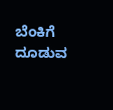ಬೆಂಕಿಗೆ ದೂಡುವ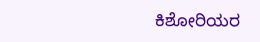ಕಿಶೋರಿಯರ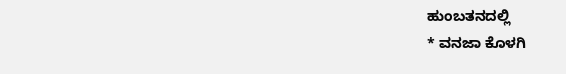ಹುಂಬತನದಲ್ಲಿ
* ವನಜಾ ಕೊಳಗಿ